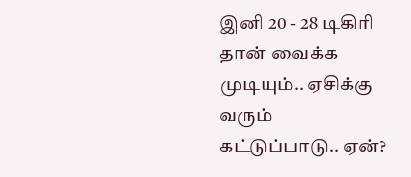இனி 20 - 28 டிகிரி தான் வைக்க முடியும்.. ஏசிக்கு வரும் கட்டுப்பாடு.. ஏன்?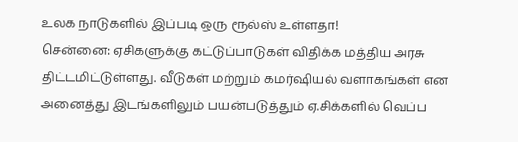உலக நாடுகளில் இப்படி ஒரு ரூல்ஸ் உள்ளதா!
சென்னை: ஏசிகளுக்கு கட்டுப்பாடுகள் விதிக்க மத்திய அரசு திட்டமிட்டுள்ளது. வீடுகள் மற்றும் கமர்ஷியல் வளாகங்கள் என அனைத்து இடங்களிலும் பயன்படுத்தும் ஏ.சிக்களில் வெப்ப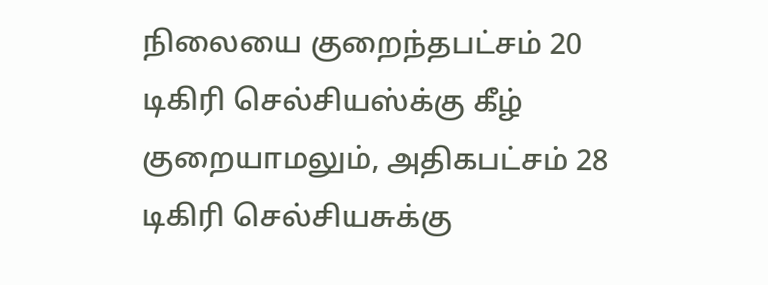நிலையை குறைந்தபட்சம் 20 டிகிரி செல்சியஸ்க்கு கீழ் குறையாமலும், அதிகபட்சம் 28 டிகிரி செல்சியசுக்கு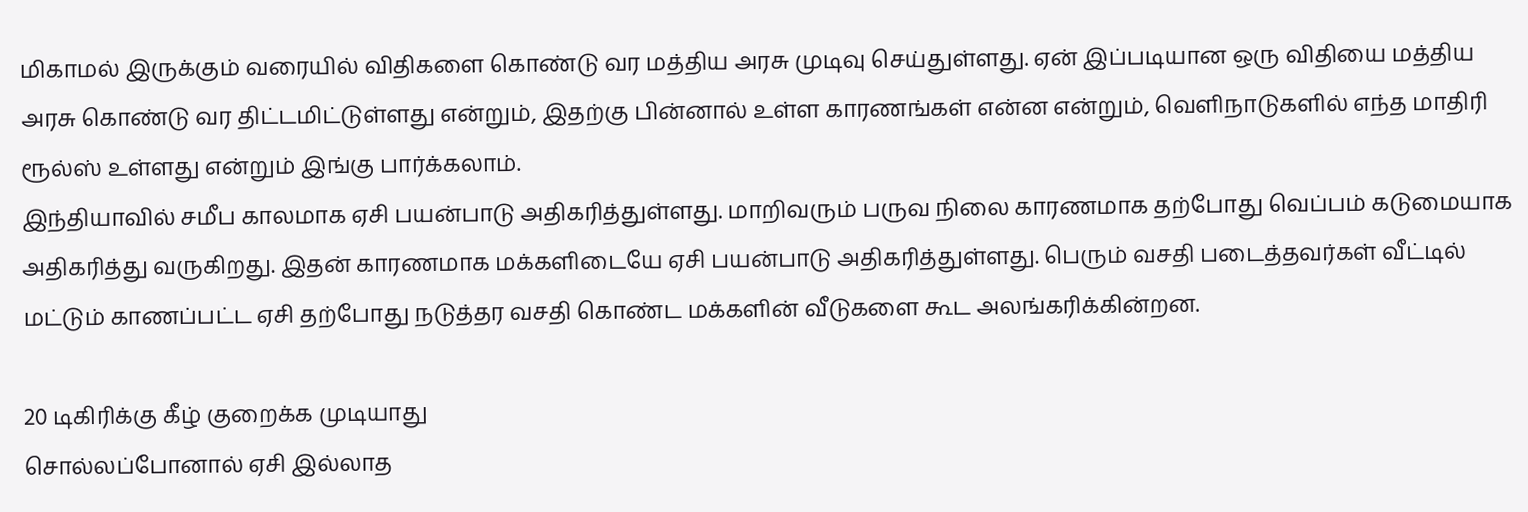மிகாமல் இருக்கும் வரையில் விதிகளை கொண்டு வர மத்திய அரசு முடிவு செய்துள்ளது. ஏன் இப்படியான ஒரு விதியை மத்திய அரசு கொண்டு வர திட்டமிட்டுள்ளது என்றும், இதற்கு பின்னால் உள்ள காரணங்கள் என்ன என்றும், வெளிநாடுகளில் எந்த மாதிரி ரூல்ஸ் உள்ளது என்றும் இங்கு பார்க்கலாம்.
இந்தியாவில் சமீப காலமாக ஏசி பயன்பாடு அதிகரித்துள்ளது. மாறிவரும் பருவ நிலை காரணமாக தற்போது வெப்பம் கடுமையாக அதிகரித்து வருகிறது. இதன் காரணமாக மக்களிடையே ஏசி பயன்பாடு அதிகரித்துள்ளது. பெரும் வசதி படைத்தவர்கள் வீட்டில் மட்டும் காணப்பட்ட ஏசி தற்போது நடுத்தர வசதி கொண்ட மக்களின் வீடுகளை கூட அலங்கரிக்கின்றன.

20 டிகிரிக்கு கீழ் குறைக்க முடியாது
சொல்லப்போனால் ஏசி இல்லாத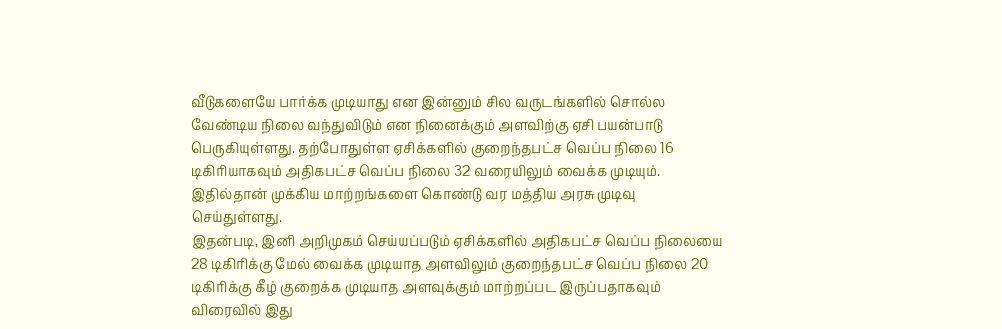வீடுகளையே பார்க்க முடியாது என இன்னும் சில வருடங்களில் சொல்ல வேண்டிய நிலை வந்துவிடும் என நினைக்கும் அளவிற்கு ஏசி பயன்பாடு பெருகியுள்ளது. தற்போதுள்ள ஏசிக்களில் குறைந்தபட்ச வெப்ப நிலை 16 டிகிரியாகவும் அதிகபட்ச வெப்ப நிலை 32 வரையிலும் வைக்க முடியும். இதில்தான் முக்கிய மாற்றங்களை கொண்டு வர மத்திய அரசு முடிவு செய்துள்ளது.
இதன்படி, இனி அறிமுகம் செய்யப்படும் ஏசிக்களில் அதிகபட்ச வெப்ப நிலையை 28 டிகிரிக்கு மேல் வைக்க முடியாத அளவிலும் குறைந்தபட்ச வெப்ப நிலை 20 டிகிரிக்கு கீழ் குறைக்க முடியாத அளவுக்கும் மாற்றப்பட இருப்பதாகவும் விரைவில் இது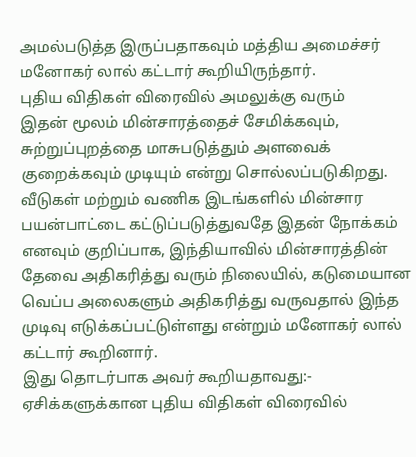அமல்படுத்த இருப்பதாகவும் மத்திய அமைச்சர் மனோகர் லால் கட்டார் கூறியிருந்தார்.
புதிய விதிகள் விரைவில் அமலுக்கு வரும்
இதன் மூலம் மின்சாரத்தைச் சேமிக்கவும், சுற்றுப்புறத்தை மாசுபடுத்தும் அளவைக் குறைக்கவும் முடியும் என்று சொல்லப்படுகிறது. வீடுகள் மற்றும் வணிக இடங்களில் மின்சார பயன்பாட்டை கட்டுப்படுத்துவதே இதன் நோக்கம் எனவும் குறிப்பாக, இந்தியாவில் மின்சாரத்தின் தேவை அதிகரித்து வரும் நிலையில், கடுமையான வெப்ப அலைகளும் அதிகரித்து வருவதால் இந்த முடிவு எடுக்கப்பட்டுள்ளது என்றும் மனோகர் லால் கட்டார் கூறினார்.
இது தொடர்பாக அவர் கூறியதாவது:- ஏசிக்களுக்கான புதிய விதிகள் விரைவில்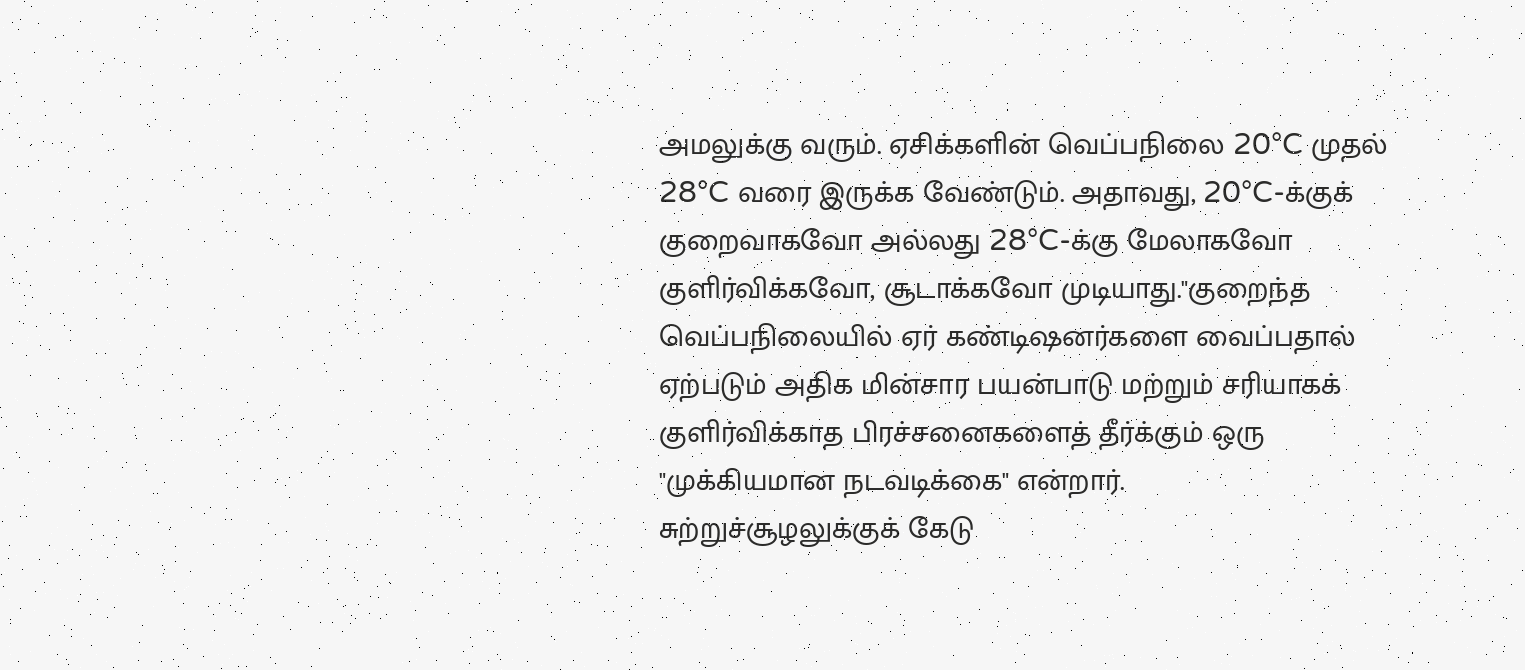அமலுக்கு வரும். ஏசிக்களின் வெப்பநிலை 20°C முதல் 28°C வரை இருக்க வேண்டும். அதாவது, 20°C-க்குக் குறைவாகவோ அல்லது 28°C-க்கு மேலாகவோ குளிர்விக்கவோ, சூடாக்கவோ முடியாது."குறைந்த வெப்பநிலையில் ஏர் கண்டிஷனர்களை வைப்பதால் ஏற்படும் அதிக மின்சார பயன்பாடு மற்றும் சரியாகக் குளிர்விக்காத பிரச்சனைகளைத் தீர்க்கும் ஒரு "முக்கியமான நடவடிக்கை" என்றார்.
சுற்றுச்சூழலுக்குக் கேடு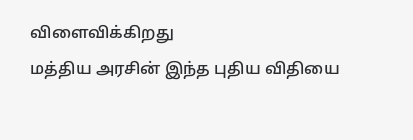விளைவிக்கிறது
மத்திய அரசின் இந்த புதிய விதியை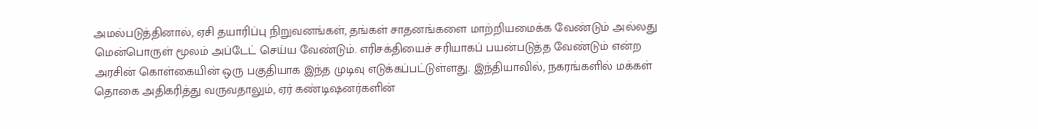அமல்படுத்தினால், ஏசி தயாரிப்பு நிறுவனங்கள், தங்கள் சாதனங்களை மாற்றியமைக்க வேண்டும் அல்லது மென்பொருள் மூலம் அப்டேட் செய்ய வேண்டும். எரிசக்தியைச் சரியாகப் பயன்படுத்த வேண்டும் என்ற அரசின் கொள்கையின் ஒரு பகுதியாக இந்த முடிவு எடுக்கப்பட்டுள்ளது. இந்தியாவில், நகரங்களில் மக்கள் தொகை அதிகரித்து வருவதாலும், ஏர் கண்டிஷனர்களின்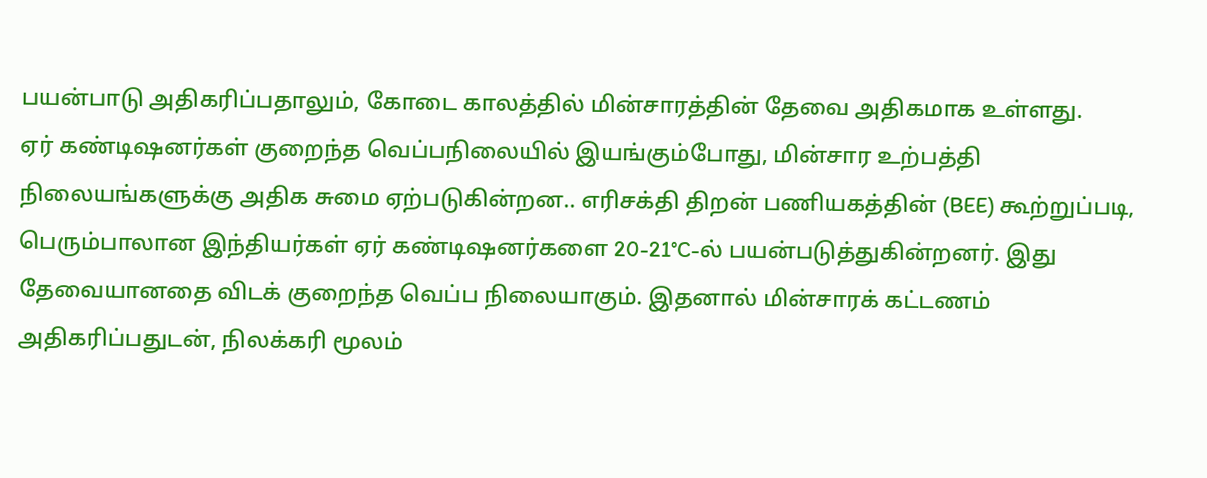பயன்பாடு அதிகரிப்பதாலும், கோடை காலத்தில் மின்சாரத்தின் தேவை அதிகமாக உள்ளது.
ஏர் கண்டிஷனர்கள் குறைந்த வெப்பநிலையில் இயங்கும்போது, மின்சார உற்பத்தி நிலையங்களுக்கு அதிக சுமை ஏற்படுகின்றன.. எரிசக்தி திறன் பணியகத்தின் (BEE) கூற்றுப்படி, பெரும்பாலான இந்தியர்கள் ஏர் கண்டிஷனர்களை 20-21°C-ல் பயன்படுத்துகின்றனர். இது தேவையானதை விடக் குறைந்த வெப்ப நிலையாகும். இதனால் மின்சாரக் கட்டணம் அதிகரிப்பதுடன், நிலக்கரி மூலம்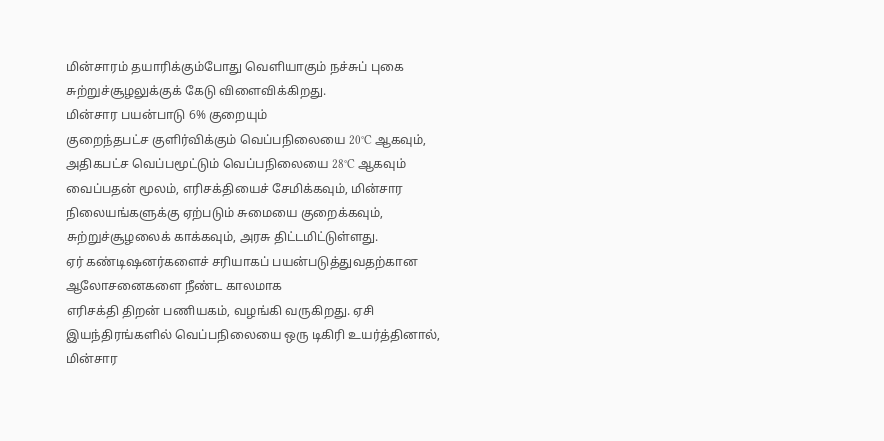மின்சாரம் தயாரிக்கும்போது வெளியாகும் நச்சுப் புகை சுற்றுச்சூழலுக்குக் கேடு விளைவிக்கிறது.
மின்சார பயன்பாடு 6% குறையும்
குறைந்தபட்ச குளிர்விக்கும் வெப்பநிலையை 20°C ஆகவும், அதிகபட்ச வெப்பமூட்டும் வெப்பநிலையை 28°C ஆகவும் வைப்பதன் மூலம், எரிசக்தியைச் சேமிக்கவும், மின்சார நிலையங்களுக்கு ஏற்படும் சுமையை குறைக்கவும், சுற்றுச்சூழலைக் காக்கவும், அரசு திட்டமிட்டுள்ளது.
ஏர் கண்டிஷனர்களைச் சரியாகப் பயன்படுத்துவதற்கான ஆலோசனைகளை நீண்ட காலமாக
எரிசக்தி திறன் பணியகம், வழங்கி வருகிறது. ஏசி இயந்திரங்களில் வெப்பநிலையை ஒரு டிகிரி உயர்த்தினால், மின்சார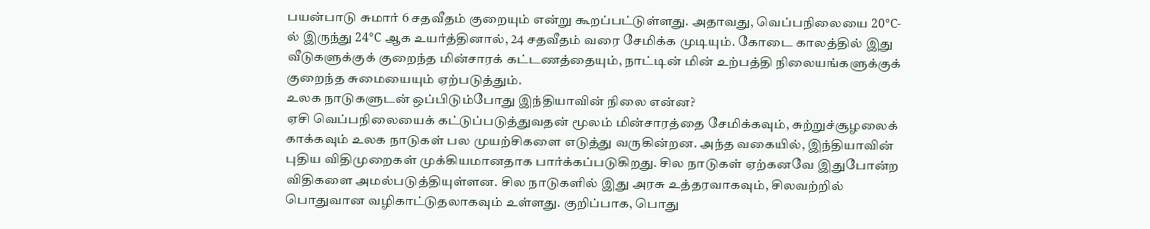பயன்பாடு சுமார் 6 சதவீதம் குறையும் என்று கூறப்பட்டுள்ளது. அதாவது, வெப்பநிலையை 20°C-ல் இருந்து 24°C ஆக உயர்த்தினால், 24 சதவீதம் வரை சேமிக்க முடியும். கோடை காலத்தில் இது வீடுகளுக்குக் குறைந்த மின்சாரக் கட்டணத்தையும், நாட்டின் மின் உற்பத்தி நிலையங்களுக்குக் குறைந்த சுமையையும் ஏற்படுத்தும்.
உலக நாடுகளுடன் ஒப்பிடும்போது இந்தியாவின் நிலை என்ன?
ஏசி வெப்பநிலையைக் கட்டுப்படுத்துவதன் மூலம் மின்சாரத்தை சேமிக்கவும், சுற்றுச்சூழலைக் காக்கவும் உலக நாடுகள் பல முயற்சிகளை எடுத்து வருகின்றன. அந்த வகையில், இந்தியாவின் புதிய விதிமுறைகள் முக்கியமானதாக பார்க்கப்படுகிறது. சில நாடுகள் ஏற்கனவே இதுபோன்ற விதிகளை அமல்படுத்தியுள்ளன. சில நாடுகளில் இது அரசு உத்தரவாகவும், சிலவற்றில் பொதுவான வழிகாட்டுதலாகவும் உள்ளது. குறிப்பாக, பொது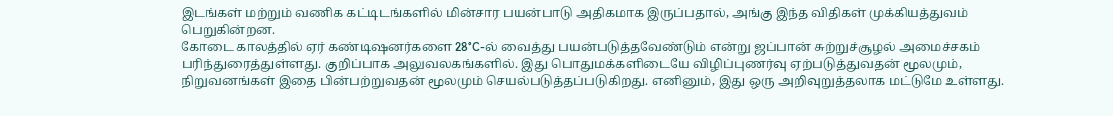இடங்கள் மற்றும் வணிக கட்டிடங்களில் மின்சார பயன்பாடு அதிகமாக இருப்பதால், அங்கு இந்த விதிகள் முக்கியத்துவம் பெறுகின்றன.
கோடை காலத்தில் ஏர் கண்டிஷனர்களை 28°C-ல் வைத்து பயன்படுத்தவேண்டும் என்று ஜப்பான் சுற்றுச்சூழல் அமைச்சகம் பரிந்துரைத்துள்ளது. குறிப்பாக அலுவலகங்களில். இது பொதுமக்களிடையே விழிப்புணர்வு ஏற்படுத்துவதன் மூலமும், நிறுவனங்கள் இதை பின்பற்றுவதன் மூலமும் செயல்படுத்தப்படுகிறது. எனினும், இது ஒரு அறிவுறுத்தலாக மட்டுமே உள்ளது.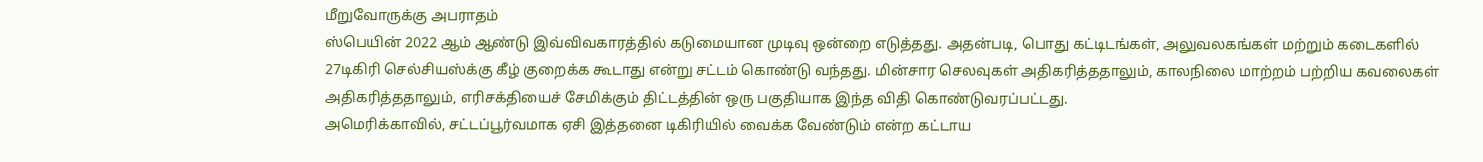மீறுவோருக்கு அபராதம்
ஸ்பெயின் 2022 ஆம் ஆண்டு இவ்விவகாரத்தில் கடுமையான முடிவு ஒன்றை எடுத்தது. அதன்படி, பொது கட்டிடங்கள், அலுவலகங்கள் மற்றும் கடைகளில் 27டிகிரி செல்சியஸ்க்கு கீழ் குறைக்க கூடாது என்று சட்டம் கொண்டு வந்தது. மின்சார செலவுகள் அதிகரித்ததாலும், காலநிலை மாற்றம் பற்றிய கவலைகள் அதிகரித்ததாலும், எரிசக்தியைச் சேமிக்கும் திட்டத்தின் ஒரு பகுதியாக இந்த விதி கொண்டுவரப்பட்டது.
அமெரிக்காவில், சட்டப்பூர்வமாக ஏசி இத்தனை டிகிரியில் வைக்க வேண்டும் என்ற கட்டாய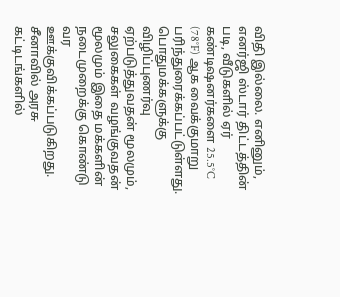விதி இல்லை. எனினும், எனர்ஜி ஸ்டார் திட்டத்தின் படி, வீடுகளில் ஏர் கண்டிஷனர்களை 25.5°C (78°F) ஆக வைக்குமாறு பரிந்துரைக்கப்பட்டுள்ளது. பொதுமக்களுக்கு விழிப்புணர்வு ஏற்படுத்துவதன் மூலமும், சலுகைகள் வழங்குவதன் மூலமும் இதை மக்களின் நடைமுறைக்கு கொண்டு வர ஊக்குவிக்கப்படுகிறது. சீனாவில் அரசு கட்டிடங்களில்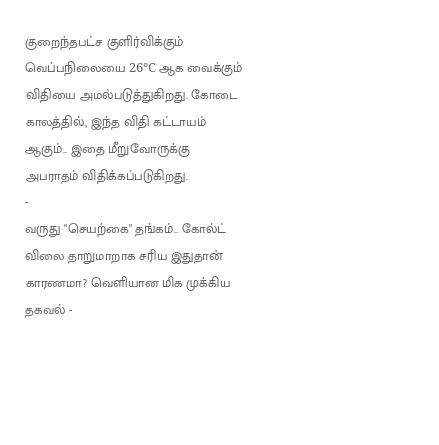குறைந்தபட்ச குளிர்விக்கும் வெப்பநிலையை 26°C ஆக வைக்கும் விதியை அமல்படுத்துகிறது. கோடை காலத்தில், இந்த விதி கட்டாயம் ஆகும்.. இதை மீறுவோருக்கு அபராதம் விதிக்கப்படுகிறது.
-
வருது "செயற்கை" தங்கம்.. கோல்ட் விலை தாறுமாறாக சரிய இதுதான் காரணமா? வெளியான மிக முக்கிய தகவல் -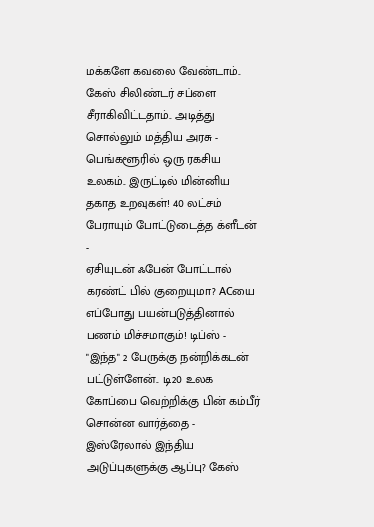மக்களே கவலை வேண்டாம்.. கேஸ் சிலிண்டர் சப்ளை சீராகிவிட்டதாம்.. அடித்து சொல்லும் மத்திய அரசு -
பெங்களூரில் ஒரு ரகசிய உலகம்.. இருட்டில் மின்னிய தகாத உறவுகள்! 40 லட்சம் பேராயும் போட்டுடைத்த க்ளீடன் -
ஏசியுடன் ஃபேன் போட்டால் கரண்ட் பில் குறையுமா? ACயை எப்போது பயன்படுத்தினால் பணம் மிச்சமாகும்! டிப்ஸ் -
"இந்த" 2 பேருக்கு நன்றிக்கடன் பட்டுள்ளேன்.. டி20 உலக கோப்பை வெற்றிக்கு பின் கம்பீர் சொன்ன வார்த்தை -
இஸ்ரேலால் இந்திய அடுப்புகளுக்கு ஆப்பு? கேஸ்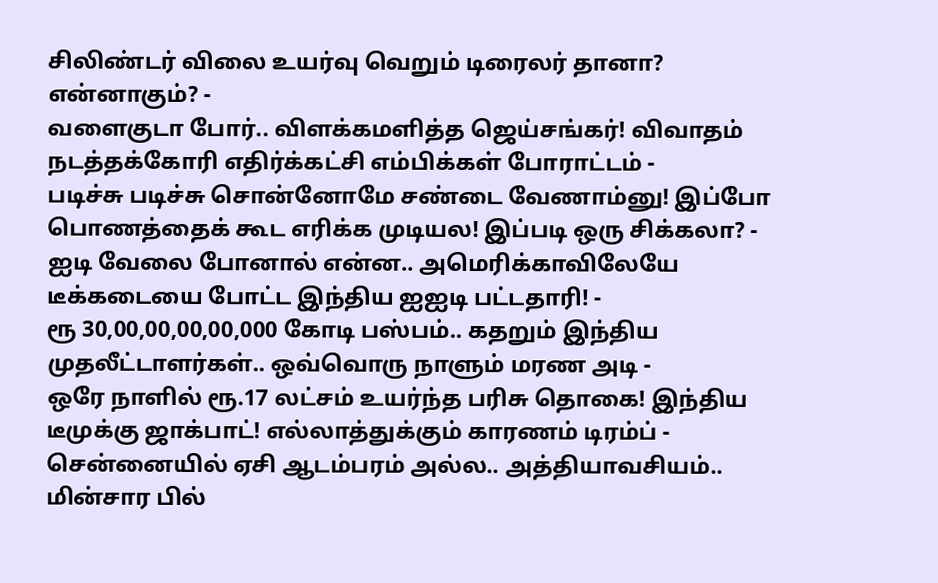சிலிண்டர் விலை உயர்வு வெறும் டிரைலர் தானா? என்னாகும்? -
வளைகுடா போர்.. விளக்கமளித்த ஜெய்சங்கர்! விவாதம் நடத்தக்கோரி எதிர்க்கட்சி எம்பிக்கள் போராட்டம் -
படிச்சு படிச்சு சொன்னோமே சண்டை வேணாம்னு! இப்போ பொணத்தைக் கூட எரிக்க முடியல! இப்படி ஒரு சிக்கலா? -
ஐடி வேலை போனால் என்ன.. அமெரிக்காவிலேயே டீக்கடையை போட்ட இந்திய ஐஐடி பட்டதாரி! -
ரூ 30,00,00,00,00,000 கோடி பஸ்பம்.. கதறும் இந்திய முதலீட்டாளர்கள்.. ஒவ்வொரு நாளும் மரண அடி -
ஒரே நாளில் ரூ.17 லட்சம் உயர்ந்த பரிசு தொகை! இந்திய டீமுக்கு ஜாக்பாட்! எல்லாத்துக்கும் காரணம் டிரம்ப் -
சென்னையில் ஏசி ஆடம்பரம் அல்ல.. அத்தியாவசியம்.. மின்சார பில்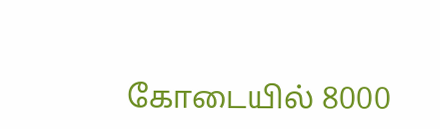கோடையில் 8000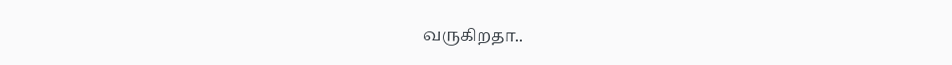வருகிறதா..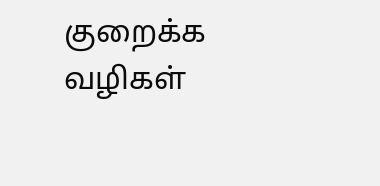குறைக்க வழிகள்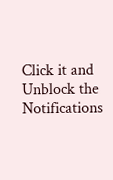Click it and Unblock the Notifications